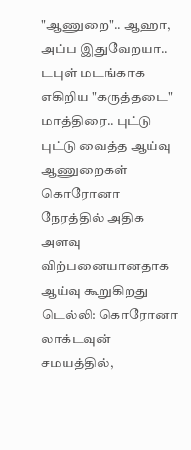"ஆணுறை".. ஆஹா, அப்ப இதுவேறயா.. டபுள் மடங்காக எகிறிய "கருத்தடை" மாத்திரை.. புட்டு புட்டு வைத்த ஆய்வு
ஆணுறைகள் கொரோனா நேரத்தில் அதிக அளவு விற்பனையானதாக ஆய்வு கூறுகிறது
டெல்லி: கொரோனா லாக்டவுன் சமயத்தில்,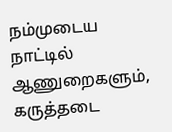நம்முடைய நாட்டில் ஆணுறைகளும், கருத்தடை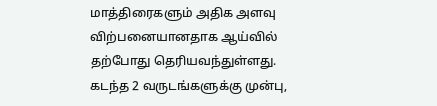மாத்திரைகளும் அதிக அளவு விற்பனையானதாக ஆய்வில் தற்போது தெரியவந்துள்ளது.
கடந்த 2 வருடங்களுக்கு முன்பு,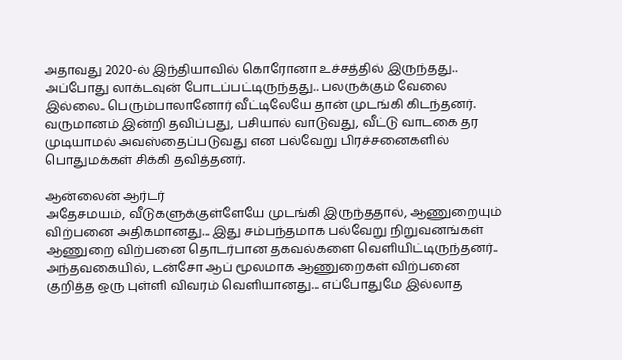அதாவது 2020-ல் இந்தியாவில் கொரோனா உச்சத்தில் இருந்தது.. அப்போது லாக்டவுன் போடப்பட்டிருந்தது.. பலருக்கும் வேலை இல்லை.. பெரும்பாலானோர் வீட்டிலேயே தான் முடங்கி கிடந்தனர்.
வருமானம் இன்றி தவிப்பது, பசியால் வாடுவது, வீட்டு வாடகை தர முடியாமல் அவஸ்தைப்படுவது என பல்வேறு பிரச்சனைகளில் பொதுமக்கள் சிக்கி தவித்தனர்.

ஆன்லைன் ஆர்டர்
அதேசமயம், வீடுகளுக்குள்ளேயே முடங்கி இருந்ததால், ஆணுறையும் விற்பனை அதிகமானது... இது சம்பந்தமாக பல்வேறு நிறுவனங்கள் ஆணுறை விற்பனை தொடர்பான தகவல்களை வெளியிட்டிருந்தனர்.. அந்தவகையில், டன்சோ ஆப் மூலமாக ஆணுறைகள் விற்பனை குறித்த ஒரு புள்ளி விவரம் வெளியானது... எப்போதுமே இல்லாத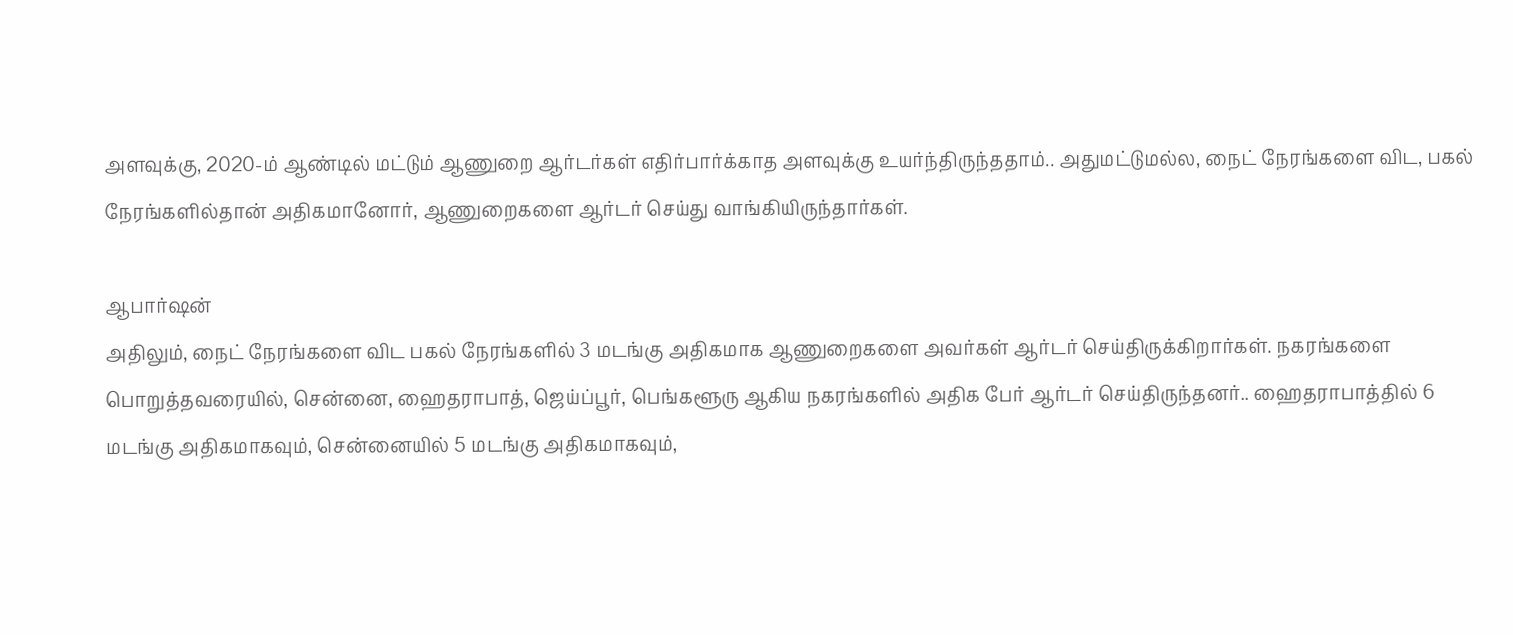அளவுக்கு, 2020-ம் ஆண்டில் மட்டும் ஆணுறை ஆர்டர்கள் எதிர்பார்க்காத அளவுக்கு உயர்ந்திருந்ததாம்.. அதுமட்டுமல்ல, நைட் நேரங்களை விட, பகல் நேரங்களில்தான் அதிகமானோர், ஆணுறைகளை ஆர்டர் செய்து வாங்கியிருந்தார்கள்.

ஆபார்ஷன்
அதிலும், நைட் நேரங்களை விட பகல் நேரங்களில் 3 மடங்கு அதிகமாக ஆணுறைகளை அவர்கள் ஆர்டர் செய்திருக்கிறார்கள். நகரங்களை பொறுத்தவரையில், சென்னை, ஹைதராபாத், ஜெய்ப்பூர், பெங்களூரு ஆகிய நகரங்களில் அதிக பேர் ஆர்டர் செய்திருந்தனர்.. ஹைதராபாத்தில் 6 மடங்கு அதிகமாகவும், சென்னையில் 5 மடங்கு அதிகமாகவும்,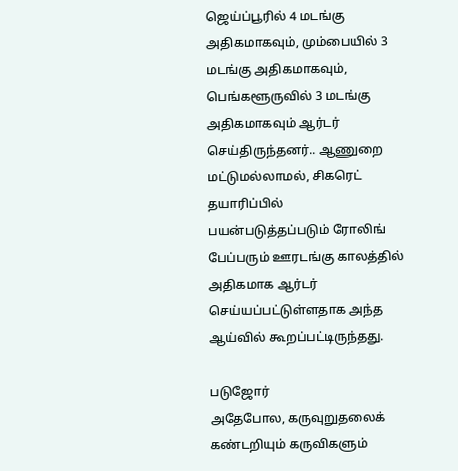ஜெய்ப்பூரில் 4 மடங்கு அதிகமாகவும், மும்பையில் 3 மடங்கு அதிகமாகவும், பெங்களூருவில் 3 மடங்கு அதிகமாகவும் ஆர்டர் செய்திருந்தனர்.. ஆணுறை மட்டுமல்லாமல், சிகரெட் தயாரிப்பில் பயன்படுத்தப்படும் ரோலிங் பேப்பரும் ஊரடங்கு காலத்தில் அதிகமாக ஆர்டர் செய்யப்பட்டுள்ளதாக அந்த ஆய்வில் கூறப்பட்டிருந்தது.

படுஜோர்
அதேபோல, கருவுறுதலைக் கண்டறியும் கருவிகளும்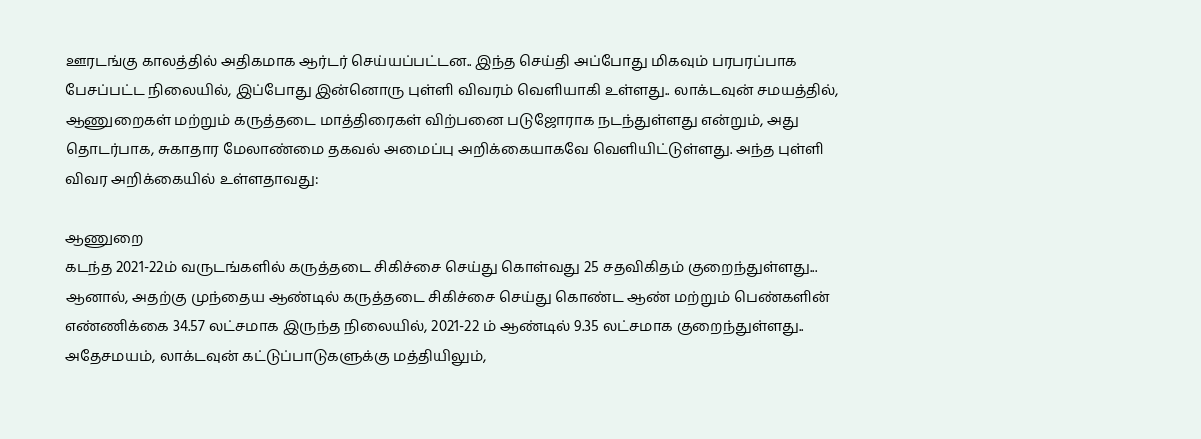ஊரடங்கு காலத்தில் அதிகமாக ஆர்டர் செய்யப்பட்டன.. இந்த செய்தி அப்போது மிகவும் பரபரப்பாக பேசப்பட்ட நிலையில், இப்போது இன்னொரு புள்ளி விவரம் வெளியாகி உள்ளது.. லாக்டவுன் சமயத்தில், ஆணுறைகள் மற்றும் கருத்தடை மாத்திரைகள் விற்பனை படுஜோராக நடந்துள்ளது என்றும், அது தொடர்பாக, சுகாதார மேலாண்மை தகவல் அமைப்பு அறிக்கையாகவே வெளியிட்டுள்ளது. அந்த புள்ளி விவர அறிக்கையில் உள்ளதாவது:

ஆணுறை
கடந்த 2021-22ம் வருடங்களில் கருத்தடை சிகிச்சை செய்து கொள்வது 25 சதவிகிதம் குறைந்துள்ளது... ஆனால், அதற்கு முந்தைய ஆண்டில் கருத்தடை சிகிச்சை செய்து கொண்ட ஆண் மற்றும் பெண்களின் எண்ணிக்கை 34.57 லட்சமாக இருந்த நிலையில், 2021-22 ம் ஆண்டில் 9.35 லட்சமாக குறைந்துள்ளது.. அதேசமயம், லாக்டவுன் கட்டுப்பாடுகளுக்கு மத்தியிலும்,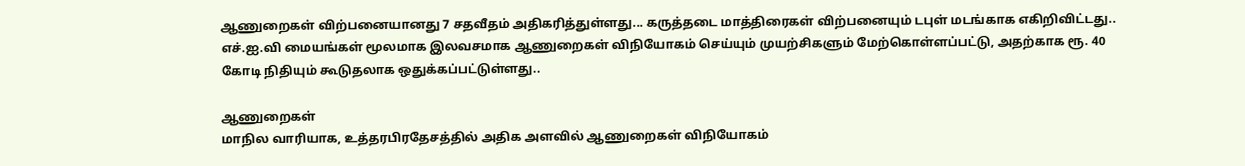ஆணுறைகள் விற்பனையானது 7 சதவீதம் அதிகரித்துள்ளது... கருத்தடை மாத்திரைகள் விற்பனையும் டபுள் மடங்காக எகிறிவிட்டது.. எச்.ஐ.வி மையங்கள் மூலமாக இலவசமாக ஆணுறைகள் விநியோகம் செய்யும் முயற்சிகளும் மேற்கொள்ளப்பட்டு, அதற்காக ரூ. 40 கோடி நிதியும் கூடுதலாக ஒதுக்கப்பட்டுள்ளது..

ஆணுறைகள்
மாநில வாரியாக, உத்தரபிரதேசத்தில் அதிக அளவில் ஆணுறைகள் விநியோகம்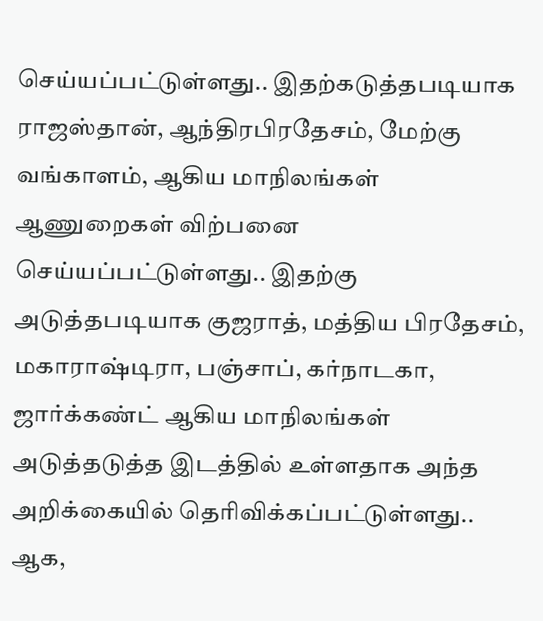செய்யப்பட்டுள்ளது.. இதற்கடுத்தபடியாக ராஜஸ்தான், ஆந்திரபிரதேசம், மேற்கு வங்காளம், ஆகிய மாநிலங்கள் ஆணுறைகள் விற்பனை செய்யப்பட்டுள்ளது.. இதற்கு அடுத்தபடியாக குஜராத், மத்திய பிரதேசம், மகாராஷ்டிரா, பஞ்சாப், கர்நாடகா, ஜார்க்கண்ட் ஆகிய மாநிலங்கள் அடுத்தடுத்த இடத்தில் உள்ளதாக அந்த அறிக்கையில் தெரிவிக்கப்பட்டுள்ளது.. ஆக,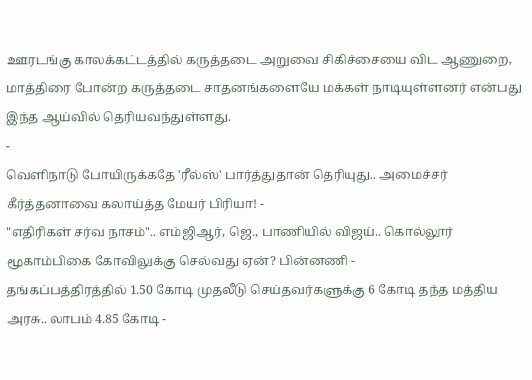ஊரடங்கு காலக்கட்டத்தில் கருத்தடை அறுவை சிகிச்சையை விட ஆணுறை, மாத்திரை போன்ற கருத்தடை சாதனங்களையே மக்கள் நாடியுள்ளனர் என்பது இந்த ஆய்வில் தெரியவந்துள்ளது.
-
வெளிநாடு போயிருக்கதே 'ரீல்ஸ்' பார்த்துதான் தெரியுது.. அமைச்சர் கீர்த்தனாவை கலாய்த்த மேயர் பிரியா! -
"எதிரிகள் சர்வ நாசம்".. எம்ஜிஆர், ஜெ., பாணியில் விஜய்.. கொல்லூர் மூகாம்பிகை கோவிலுக்கு செல்வது ஏன்? பின்னணி -
தங்கப்பத்திரத்தில் 1.50 கோடி முதலீடு செய்தவர்களுக்கு 6 கோடி தந்த மத்திய அரசு.. லாபம் 4.85 கோடி -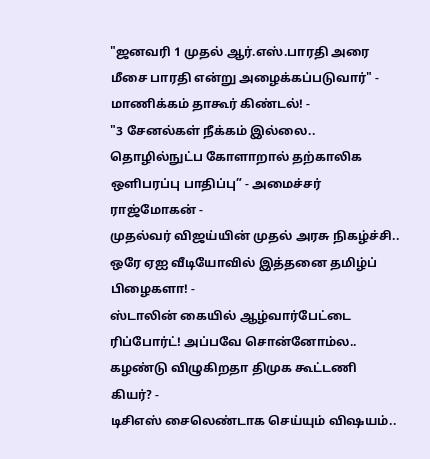"ஜனவரி 1 முதல் ஆர்.எஸ்.பாரதி அரை மீசை பாரதி என்று அழைக்கப்படுவார்" - மாணிக்கம் தாகூர் கிண்டல்! -
"3 சேனல்கள் நீக்கம் இல்லை.. தொழில்நுட்ப கோளாறால் தற்காலிக ஒளிபரப்பு பாதிப்பு” - அமைச்சர் ராஜ்மோகன் -
முதல்வர் விஜய்யின் முதல் அரசு நிகழ்ச்சி.. ஒரே ஏஐ வீடியோவில் இத்தனை தமிழ்ப் பிழைகளா! -
ஸ்டாலின் கையில் ஆழ்வார்பேட்டை ரிப்போர்ட்! அப்பவே சொன்னோம்ல.. கழண்டு விழுகிறதா திமுக கூட்டணி கியர்? -
டிசிஎஸ் சைலெண்டாக செய்யும் விஷயம்..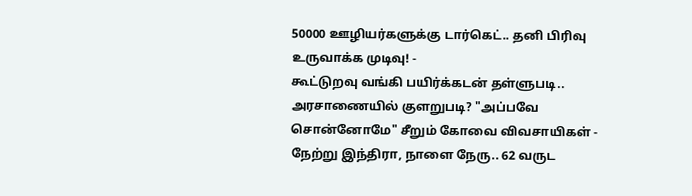50000 ஊழியர்களுக்கு டார்கெட்.. தனி பிரிவு உருவாக்க முடிவு! -
கூட்டுறவு வங்கி பயிர்க்கடன் தள்ளுபடி.. அரசாணையில் குளறுபடி? "அப்பவே சொன்னோமே" சீறும் கோவை விவசாயிகள் -
நேற்று இந்திரா, நாளை நேரு.. 62 வருட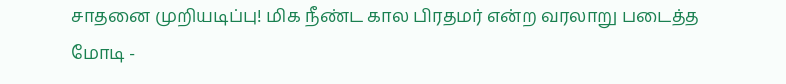சாதனை முறியடிப்பு! மிக நீண்ட கால பிரதமர் என்ற வரலாறு படைத்த மோடி -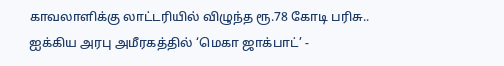காவலாளிக்கு லாட்டரியில் விழுந்த ரூ.78 கோடி பரிசு.. ஐக்கிய அரபு அமீரகத்தில் ‘மெகா ஜாக்பாட்’ -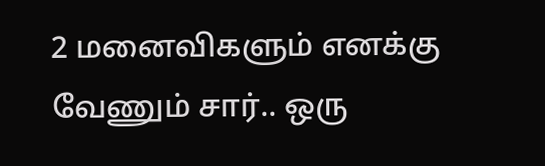2 மனைவிகளும் எனக்கு வேணும் சார்.. ஒரு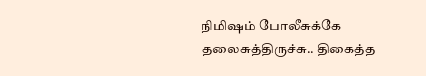நிமிஷம் போலீசுக்கே தலைசுத்திருச்சு.. திகைத்த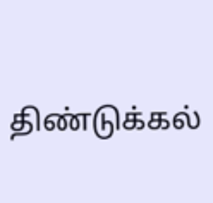திண்டுக்கல்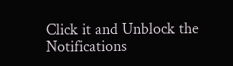Click it and Unblock the Notifications